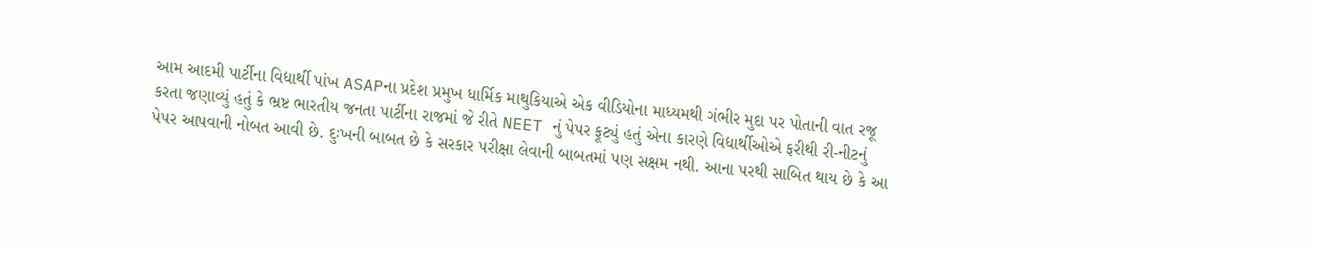આમ આદમી પાર્ટીના વિદ્યાર્થી પાંખ ASAPના પ્રદેશ પ્રમુખ ધાર્મિક માથુકિયાએ એક વીડિયોના માધ્યમથી ગંભીર મુદા પર પોતાની વાત રજૂ કરતા જણાવ્યું હતું કે ભ્રષ્ટ ભારતીય જનતા પાર્ટીના રાજમાં જે રીતે NEET નું પેપર ફૂટ્યું હતું એના કારણે વિદ્યાર્થીઓએ ફરીથી રી-નીટનું પેપર આપવાની નોબત આવી છે. દુઃખની બાબત છે કે સરકાર પરીક્ષા લેવાની બાબતમાં પણ સક્ષમ નથી. આના પરથી સાબિત થાય છે કે આ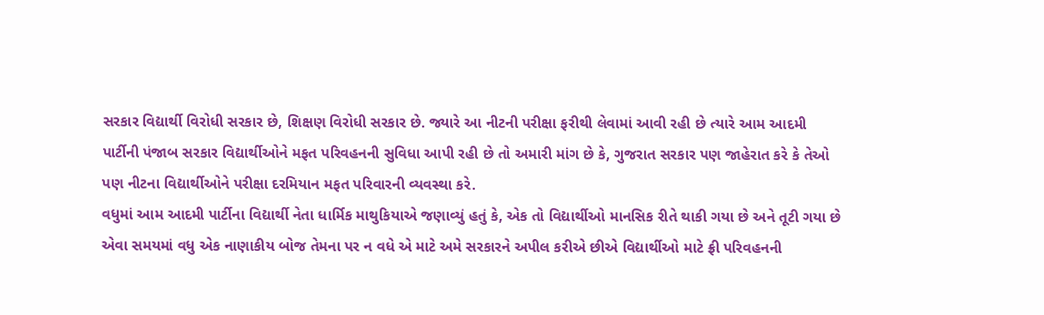સરકાર વિદ્યાર્થી વિરોધી સરકાર છે, શિક્ષણ વિરોધી સરકાર છે. જ્યારે આ નીટની પરીક્ષા ફરીથી લેવામાં આવી રહી છે ત્યારે આમ આદમી પાર્ટીની પંજાબ સરકાર વિદ્યાર્થીઓને મફત પરિવહનની સુવિધા આપી રહી છે તો અમારી માંગ છે કે, ગુજરાત સરકાર પણ જાહેરાત કરે કે તેઓ પણ નીટના વિદ્યાર્થીઓને પરીક્ષા દરમિયાન મફત પરિવારની વ્યવસ્થા કરે.
વધુમાં આમ આદમી પાર્ટીના વિદ્યાર્થી નેતા ધાર્મિક માથુકિયાએ જણાવ્યું હતું કે, એક તો વિદ્યાર્થીઓ માનસિક રીતે થાકી ગયા છે અને તૂટી ગયા છે એવા સમયમાં વધુ એક નાણાકીય બોજ તેમના પર ન વધે એ માટે અમે સરકારને અપીલ કરીએ છીએ વિદ્યાર્થીઓ માટે ફ્રી પરિવહનની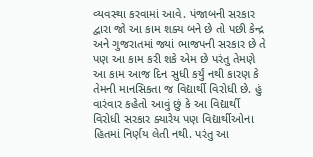વ્યવસ્થા કરવામાં આવે. પંજાબની સરકાર દ્વારા જો આ કામ શક્ય બને છે તો પછી કેન્દ્ર અને ગુજરાતમાં જ્યાં ભાજપની સરકાર છે તે પણ આ કામ કરી શકે એમ છે પરંતુ તેમણે આ કામ આજ દિન સુધી કર્યું નથી કારણ કે તેમની માનસિકતા જ વિદ્યાર્થી વિરોધી છે. હું વારંવાર કહેતો આવું છું કે આ વિદ્યાર્થી વિરોધી સરકાર ક્યારેય પણ વિદ્યાર્થીઓના હિતમાં નિર્ણય લેતી નથી. પરંતુ આ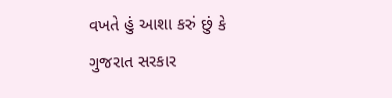વખતે હું આશા કરું છું કે ગુજરાત સરકાર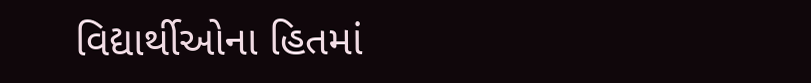વિદ્યાર્થીઓના હિતમાં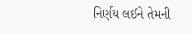નિર્ણય લઈને તેમની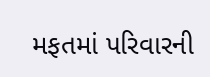મફતમાં પરિવારની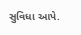સુવિધા આપે.